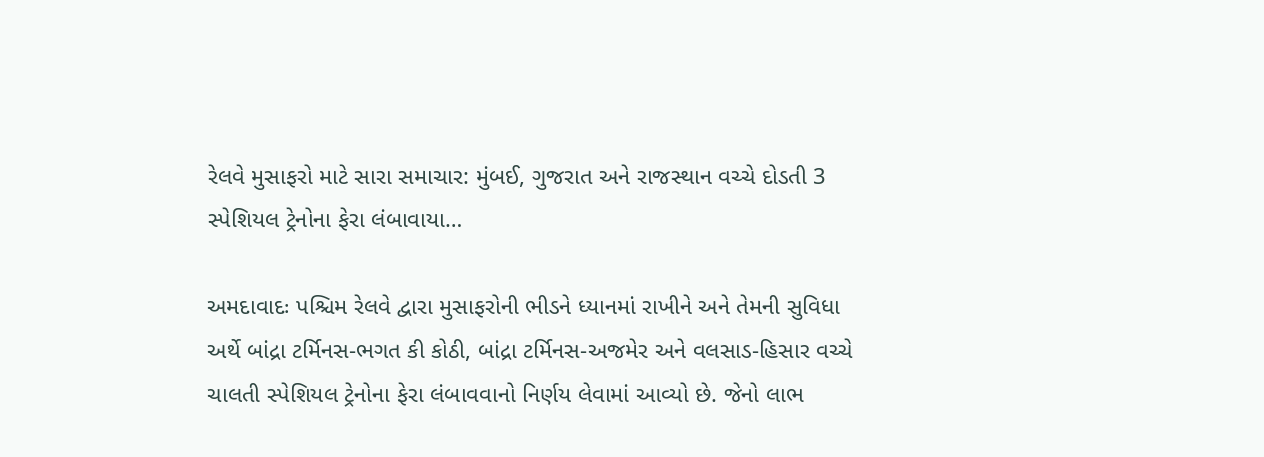રેલવે મુસાફરો માટે સારા સમાચાર: મુંબઈ, ગુજરાત અને રાજસ્થાન વચ્ચે દોડતી 3 સ્પેશિયલ ટ્રેનોના ફેરા લંબાવાયા…

અમદાવાદઃ પશ્ચિમ રેલવે દ્વારા મુસાફરોની ભીડને ધ્યાનમાં રાખીને અને તેમની સુવિધા અર્થે બાંદ્રા ટર્મિનસ-ભગત કી કોઠી, બાંદ્રા ટર્મિનસ-અજમેર અને વલસાડ-હિસાર વચ્ચે ચાલતી સ્પેશિયલ ટ્રેનોના ફેરા લંબાવવાનો નિર્ણય લેવામાં આવ્યો છે. જેનો લાભ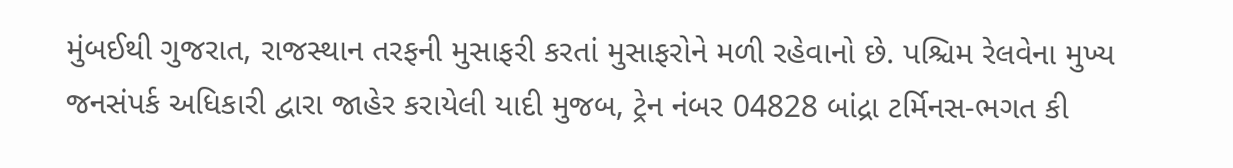મુંબઈથી ગુજરાત, રાજસ્થાન તરફની મુસાફરી કરતાં મુસાફરોને મળી રહેવાનો છે. પશ્ચિમ રેલવેના મુખ્ય જનસંપર્ક અધિકારી દ્વારા જાહેર કરાયેલી યાદી મુજબ, ટ્રેન નંબર 04828 બાંદ્રા ટર્મિનસ-ભગત કી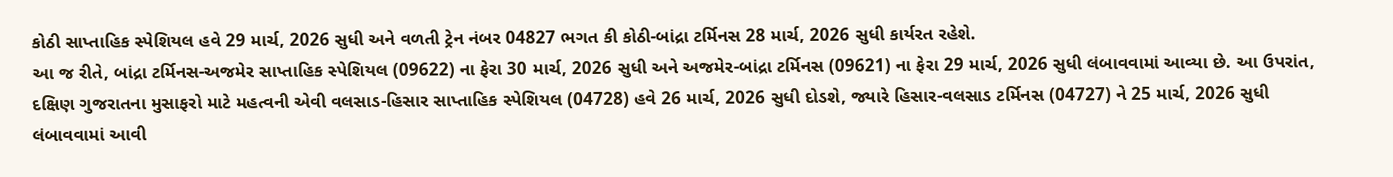કોઠી સાપ્તાહિક સ્પેશિયલ હવે 29 માર્ચ, 2026 સુધી અને વળતી ટ્રેન નંબર 04827 ભગત કી કોઠી-બાંદ્રા ટર્મિનસ 28 માર્ચ, 2026 સુધી કાર્યરત રહેશે.
આ જ રીતે, બાંદ્રા ટર્મિનસ-અજમેર સાપ્તાહિક સ્પેશિયલ (09622) ના ફેરા 30 માર્ચ, 2026 સુધી અને અજમેર-બાંદ્રા ટર્મિનસ (09621) ના ફેરા 29 માર્ચ, 2026 સુધી લંબાવવામાં આવ્યા છે. આ ઉપરાંત, દક્ષિણ ગુજરાતના મુસાફરો માટે મહત્વની એવી વલસાડ-હિસાર સાપ્તાહિક સ્પેશિયલ (04728) હવે 26 માર્ચ, 2026 સુધી દોડશે, જ્યારે હિસાર-વલસાડ ટર્મિનસ (04727) ને 25 માર્ચ, 2026 સુધી લંબાવવામાં આવી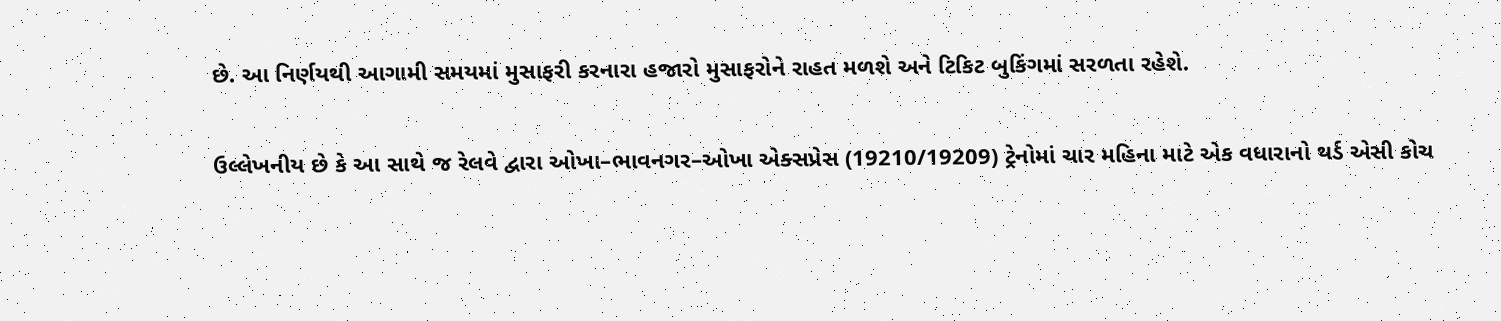છે. આ નિર્ણયથી આગામી સમયમાં મુસાફરી કરનારા હજારો મુસાફરોને રાહત મળશે અને ટિકિટ બુકિંગમાં સરળતા રહેશે.

ઉલ્લેખનીય છે કે આ સાથે જ રેલવે દ્વારા ઓખા–ભાવનગર–ઓખા એક્સપ્રેસ (19210/19209) ટ્રેનોમાં ચાર મહિના માટે એક વધારાનો થર્ડ એસી કોચ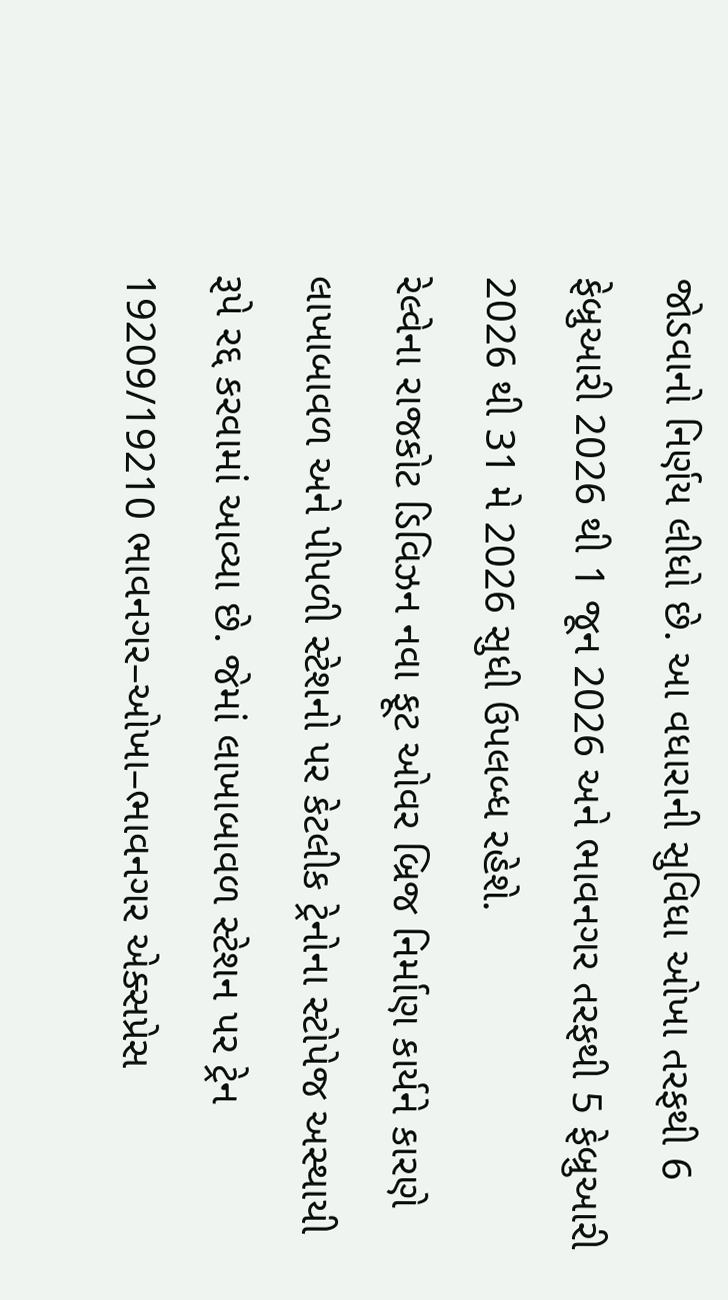જોડવાનો નિર્ણય લીધો છે. આ વધારાની સુવિધા ઓખા તરફથી 6 ફેબ્રુઆરી 2026 થી 1 જૂન 2026 અને ભાવનગર તરફથી 5 ફેબ્રુઆરી 2026 થી 31 મે 2026 સુધી ઉપલબ્ધ રહેશે.
રેલ્વેના રાજકોટ ડિવિઝન નવા ફૂટ ઓવર બ્રિજ નિર્માણ કાર્યને કારણે લાખાબાવળ અને પીપળી સ્ટેશનો પર કેટલીક ટ્રેનોના સ્ટોપેજ અસ્થાયી રૂપે રદ્દ કરવામાં આવ્યા છે. જેમાં લાખાબાવળ સ્ટેશન પર ટ્રેન 19209/19210 ભાવનગર–ઓખા–ભાવનગર એક્સપ્રેસ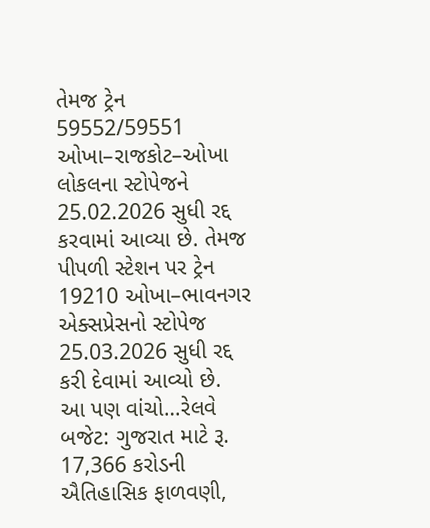તેમજ ટ્રેન 59552/59551 ઓખા–રાજકોટ–ઓખા લોકલના સ્ટોપેજને 25.02.2026 સુધી રદ્દ કરવામાં આવ્યા છે. તેમજ પીપળી સ્ટેશન પર ટ્રેન 19210 ઓખા–ભાવનગર એક્સપ્રેસનો સ્ટોપેજ 25.03.2026 સુધી રદ્દ કરી દેવામાં આવ્યો છે.
આ પણ વાંચો…રેલવે બજેટ: ગુજરાત માટે રૂ. 17,366 કરોડની ઐતિહાસિક ફાળવણી,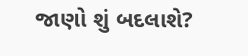જાણો શું બદલાશે?